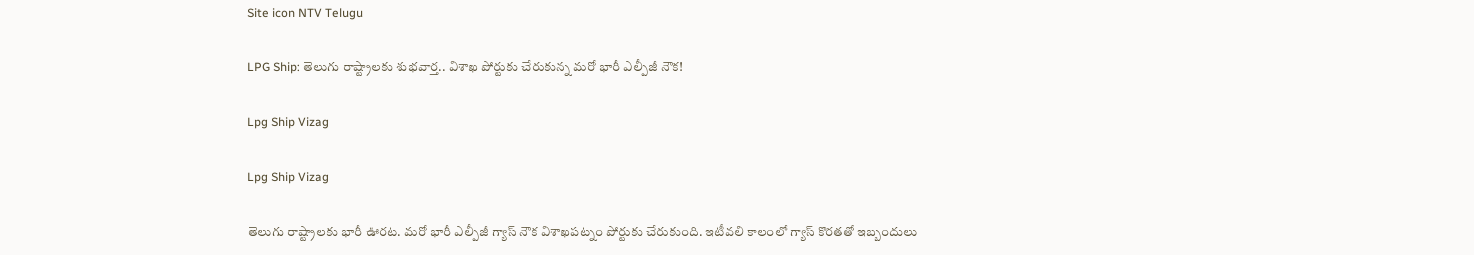Site icon NTV Telugu

LPG Ship: తెలుగు రాష్ట్రాలకు శుభవార్త.. విశాఖ పోర్టుకు చేరుకున్న మరో భారీ ఎల్పీజీ నౌక!

Lpg Ship Vizag

Lpg Ship Vizag

తెలుగు రాష్ట్రాలకు భారీ ఊరట. మరో భారీ ఎల్పీజీ గ్యాస్ నౌక విశాఖపట్నం పోర్టుకు చేరుకుంది. ఇటీవలి కాలంలో గ్యాస్ కొరతతో ఇబ్బందులు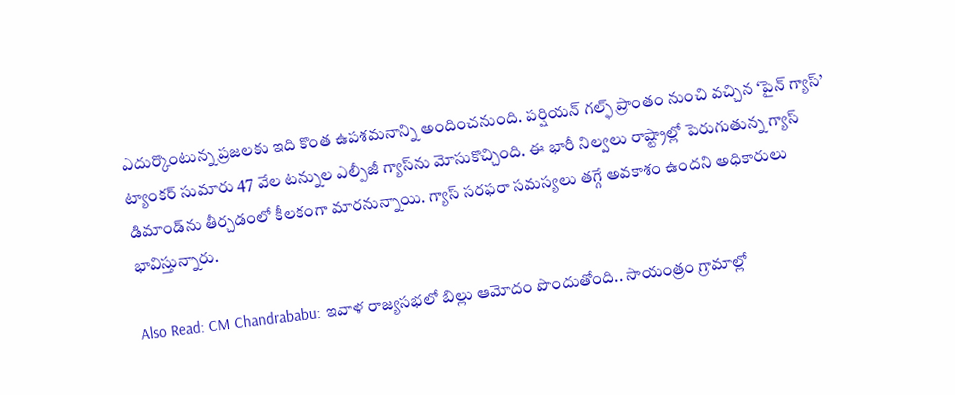ఎదుర్కొంటున్న ప్రజలకు ఇది కొంత ఉపశమనాన్ని అందించనుంది. పర్షియన్ గల్ఫ్ ప్రాంతం నుంచి వచ్చిన ‘పైన్ గ్యాస్’ ట్యాంకర్ సుమారు 47 వేల టన్నుల ఎల్పీజీ గ్యాస్‌ను మోసుకొచ్చింది. ఈ భారీ నిల్వలు రాష్ట్రాల్లో పెరుగుతున్న గ్యాస్ డిమాండ్‌ను తీర్చడంలో కీలకంగా మారనున్నాయి. గ్యాస్ సరఫరా సమస్యలు తగ్గే అవకాశం ఉందని అధికారులు భావిస్తున్నారు.

Also Read: CM Chandrababu: ఇవాళ రాజ్యసభలో బిల్లు ఆమోదం పొందుతోంది.. సాయంత్రం గ్రామాల్లో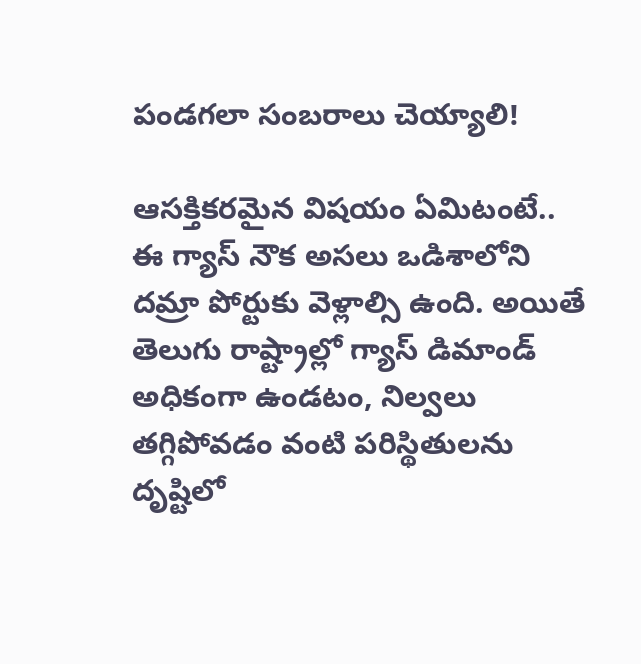పండగలా సంబరాలు చెయ్యాలి!

ఆసక్తికరమైన విషయం ఏమిటంటే.. ఈ గ్యాస్ నౌక అసలు ఒడిశాలోని దమ్రా పోర్టుకు వెళ్లాల్సి ఉంది. అయితే తెలుగు రాష్ట్రాల్లో గ్యాస్ డిమాండ్ అధికంగా ఉండటం, నిల్వలు తగ్గిపోవడం వంటి పరిస్థితులను దృష్టిలో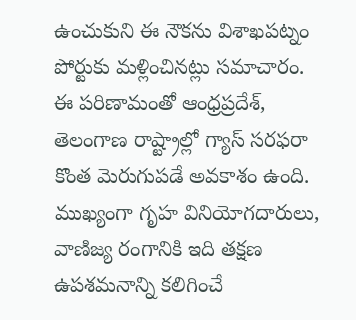ఉంచుకుని ఈ నౌకను విశాఖపట్నం పోర్టుకు మళ్లించినట్లు సమాచారం. ఈ పరిణామంతో ఆంధ్రప్రదేశ్, తెలంగాణ రాష్ట్రాల్లో గ్యాస్ సరఫరా కొంత మెరుగుపడే అవకాశం ఉంది. ముఖ్యంగా గృహ వినియోగదారులు, వాణిజ్య రంగానికి ఇది తక్షణ ఉపశమనాన్ని కలిగించే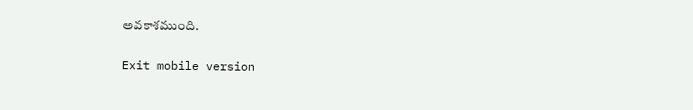అవకాశముంది.

Exit mobile version